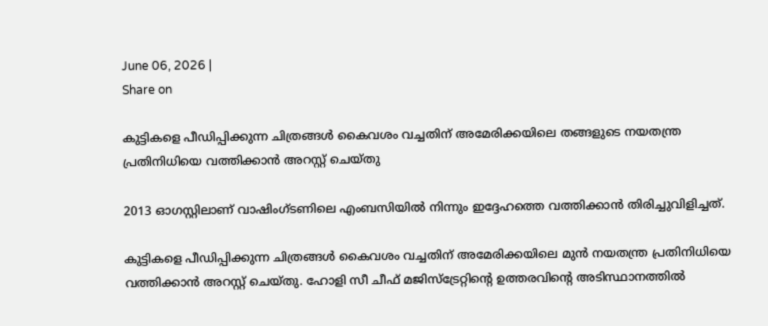June 06, 2026 |
Share on

കുട്ടികളെ പീഡിപ്പിക്കുന്ന ചിത്രങ്ങള്‍ കൈവശം വച്ചതിന് അമേരിക്കയിലെ തങ്ങളുടെ നയതന്ത്ര പ്രതിനിധിയെ വത്തിക്കാന്‍ അറസ്റ്റ് ചെയ്തു

2013 ഓഗസ്റ്റിലാണ് വാഷിംഗ്‌ടണിലെ എംബസിയില്‍ നിന്നും ഇദ്ദേഹത്തെ വത്തിക്കാന്‍ തിരിച്ചുവിളിച്ചത്.

കുട്ടികളെ പീഡിപ്പിക്കുന്ന ചിത്രങ്ങള്‍ കൈവശം വച്ചതിന് അമേരിക്കയിലെ മുന്‍ നയതന്ത്ര പ്രതിനിധിയെ വത്തിക്കാന്‍ അറസ്റ്റ് ചെയ്തു. ഹോളി സീ ചീഫ് മജിസ്ട്രേറ്റിന്‍റെ ഉത്തരവിന്‍റെ അടിസ്ഥാനത്തില്‍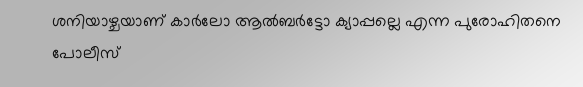ശനിയാഴ്ചയാണ് കാര്‍ലോ ആല്‍ബര്‍ട്ടോ ക്യാപ്പല്ലെ എന്ന പുരോഹിതനെ പോലീസ്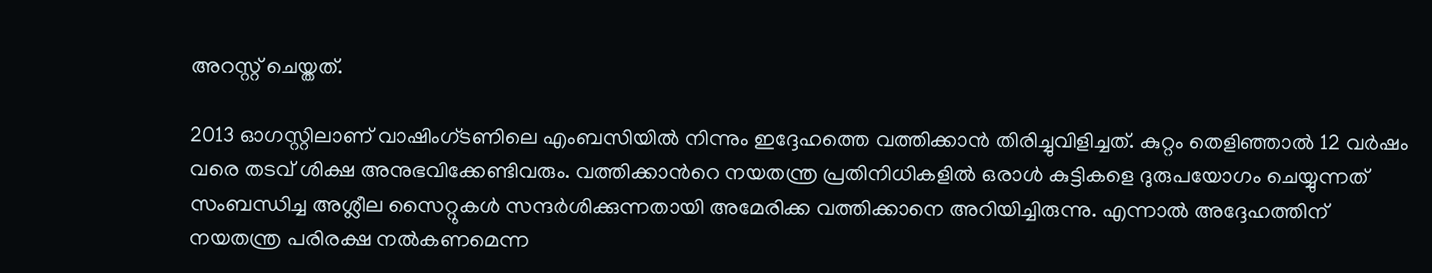അറസ്റ്റ് ചെയ്തത്.

2013 ഓഗസ്റ്റിലാണ് വാഷിംഗ്‌ടണിലെ എംബസിയില്‍ നിന്നും ഇദ്ദേഹത്തെ വത്തിക്കാന്‍ തിരിച്ചുവിളിച്ചത്. കുറ്റം തെളിഞ്ഞാല്‍ 12 വർഷം വരെ തടവ് ശിക്ഷ അനുഭവിക്കേണ്ടിവരും. വത്തിക്കാന്‍റെ നയതന്ത്ര പ്രതിനിധികളില്‍ ഒരാള്‍ കുട്ടികളെ ദുരുപയോഗം ചെയ്യുന്നത് സംബന്ധിച്ച അശ്ലീല സൈറ്റുകള്‍ സന്ദര്‍ശിക്കുന്നതായി അമേരിക്ക വത്തിക്കാനെ അറിയിച്ചിരുന്നു. എന്നാല്‍ അദ്ദേഹത്തിന് നയതന്ത്ര പരിരക്ഷ നല്‍കണമെന്ന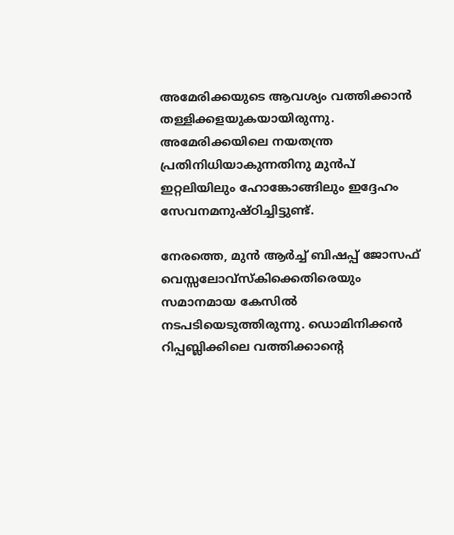അമേരിക്കയുടെ ആവശ്യം വത്തിക്കാന്‍ തള്ളിക്കളയുകയായിരുന്നു. അമേരിക്കയിലെ നയതന്ത്ര പ്രതിനിധിയാകുന്നതിനു മുന്‍പ് ഇറ്റലിയിലും ഹോങ്കോങ്ങിലും ഇദ്ദേഹം സേവനമനുഷ്ഠിച്ചിട്ടുണ്ട്.

നേരത്തെ, മുൻ ആർച്ച് ബിഷപ്പ് ജോസഫ് വെസ്സലോവ്സ്കിക്കെതിരെയും സമാനമായ കേസില്‍ നടപടിയെടുത്തിരുന്നു. ഡൊമിനിക്കൻ റിപ്പബ്ലിക്കിലെ വത്തിക്കാന്‍റെ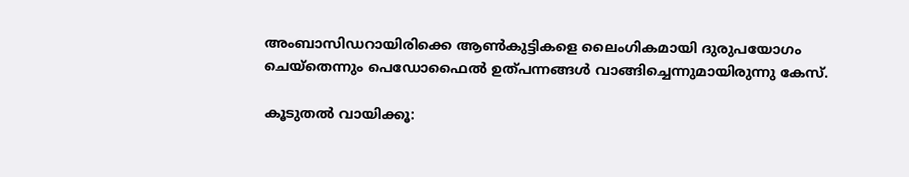അംബാസിഡറായിരിക്കെ ആണ്‍കുട്ടികളെ ലൈംഗികമായി ദുരുപയോഗം ചെയ്തെന്നും പെഡോഫൈൽ ഉത്പന്നങ്ങള്‍ വാങ്ങിച്ചെന്നുമായിരുന്നു കേസ്.

കൂടുതല്‍ വായിക്കൂ: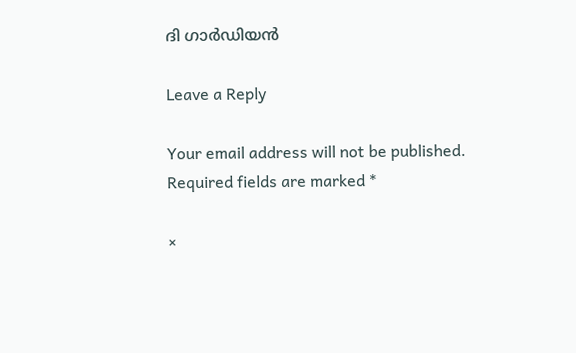ദി ഗാര്‍ഡിയന്‍

Leave a Reply

Your email address will not be published. Required fields are marked *

×